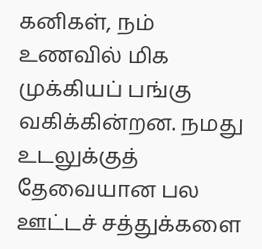கனிகள், நம் உணவில் மிக முக்கியப் பங்கு வகிக்கின்றன. நமது உடலுக்குத் தேவையான பல ஊட்டச் சத்துக்களை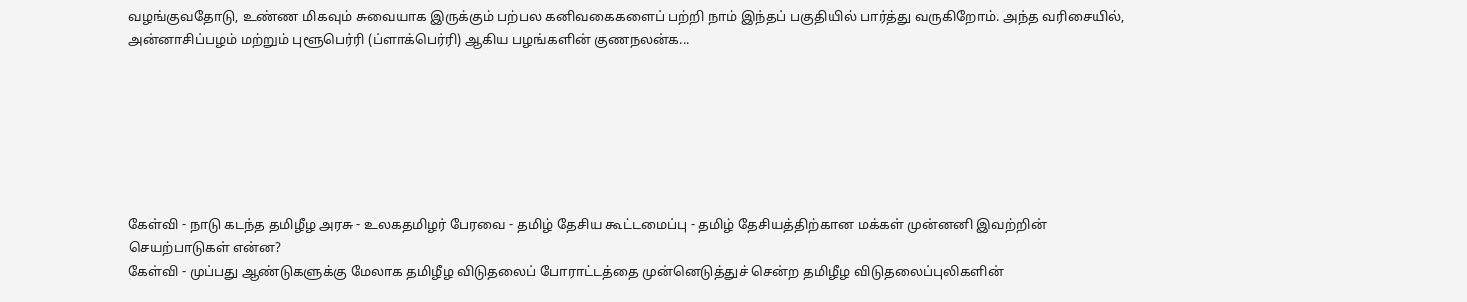வழங்குவதோடு, உண்ண மிகவும் சுவையாக இருக்கும் பற்பல கனிவகைகளைப் பற்றி நாம் இந்தப் பகுதியில் பார்த்து வருகிறோம். அந்த வரிசையில், அன்னாசிப்பழம் மற்றும் புளூபெர்ரி (ப்ளாக்பெர்ரி) ஆகிய பழங்களின் குணநலன்க...







கேள்வி - நாடு கடந்த தமிழீழ அரசு - உலகதமிழர் பேரவை - தமிழ் தேசிய கூட்டமைப்பு - தமிழ் தேசியத்திற்கான மக்கள் முன்னனி இவற்றின் செயற்பாடுகள் என்ன?
கேள்வி - முப்பது ஆண்டுகளுக்கு மேலாக தமிழீழ விடுதலைப் போராட்டத்தை முன்னெடுத்துச் சென்ற தமிழீழ விடுதலைப்புலிகளின்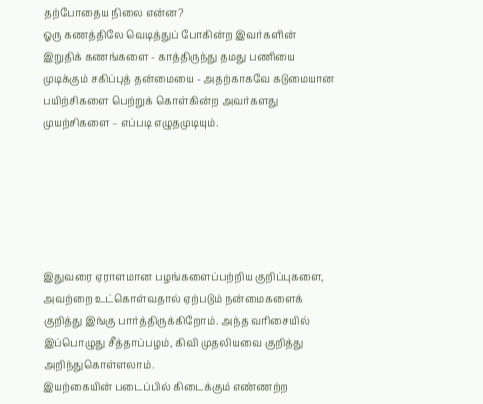தற்போதைய நிலை என்ன?
ஓரு கணத்திலே வெடித்துப் போகின்ற இவர்களின் இறுதிக் கணங்களை - காத்திருந்து தமது பணியை முடிக்கும் சகிப்புத் தன்மையை - அதற்காகவே கடுமையான பயிற்சிகளை பெற்றுக் கொள்கின்ற அவர்களது முயற்சிகளை – எப்படி எழுதமுடியும்.






இதுவரை ஏராளமான பழங்களைப்பற்றிய குறிப்புகளை, அவற்றை உட்கொள்வதால் ஏற்படும் நன்மைகளைக் குறித்து இங்கு பார்த்திருக்கிறோம். அந்த வரிசையில் இப்பொழுது சீத்தாப்பழம், கிவி முதலியவை குறித்து அறிந்துகொள்ளலாம்.
இயற்கையின் படைப்பில் கிடைக்கும் எண்ணற்ற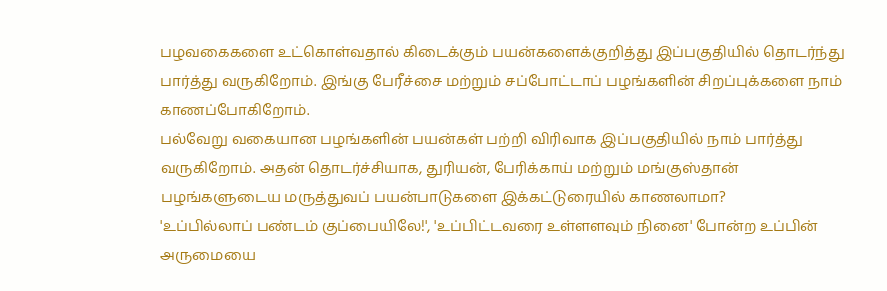பழவகைகளை உட்கொள்வதால் கிடைக்கும் பயன்களைக்குறித்து இப்பகுதியில் தொடர்ந்து பார்த்து வருகிறோம். இங்கு பேரீச்சை மற்றும் சப்போட்டாப் பழங்களின் சிறப்புக்களை நாம் காணப்போகிறோம்.
பல்வேறு வகையான பழங்களின் பயன்கள் பற்றி விரிவாக இப்பகுதியில் நாம் பார்த்து வருகிறோம். அதன் தொடர்ச்சியாக, துரியன், பேரிக்காய் மற்றும் மங்குஸ்தான் பழங்களுடைய மருத்துவப் பயன்பாடுகளை இக்கட்டுரையில் காணலாமா?
'உப்பில்லாப் பண்டம் குப்பையிலே!', 'உப்பிட்டவரை உள்ளளவும் நினை' போன்ற உப்பின் அருமையை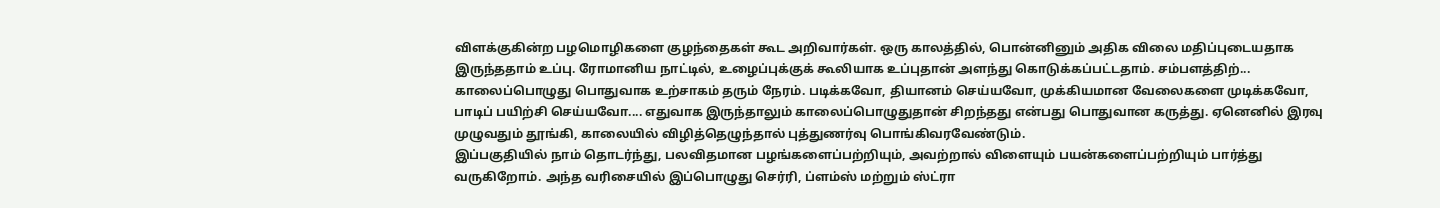விளக்குகின்ற பழமொழிகளை குழந்தைகள் கூட அறிவார்கள். ஒரு காலத்தில், பொன்னினும் அதிக விலை மதிப்புடையதாக இருந்ததாம் உப்பு. ரோமானிய நாட்டில், உழைப்புக்குக் கூலியாக உப்புதான் அளந்து கொடுக்கப்பட்டதாம். சம்பளத்திற்...
காலைப்பொழுது பொதுவாக உற்சாகம் தரும் நேரம். படிக்கவோ, தியானம் செய்யவோ, முக்கியமான வேலைகளை முடிக்கவோ, பாடிப் பயிற்சி செய்யவோ.... எதுவாக இருந்தாலும் காலைப்பொழுதுதான் சிறந்தது என்பது பொதுவான கருத்து. ஏனெனில் இரவு முழுவதும் தூங்கி, காலையில் விழித்தெழுந்தால் புத்துணர்வு பொங்கிவரவேண்டும்.
இப்பகுதியில் நாம் தொடர்ந்து, பலவிதமான பழங்களைப்பற்றியும், அவற்றால் விளையும் பயன்களைப்பற்றியும் பார்த்து வருகிறோம். அந்த வரிசையில் இப்பொழுது செர்ரி, ப்ளம்ஸ் மற்றும் ஸ்ட்ரா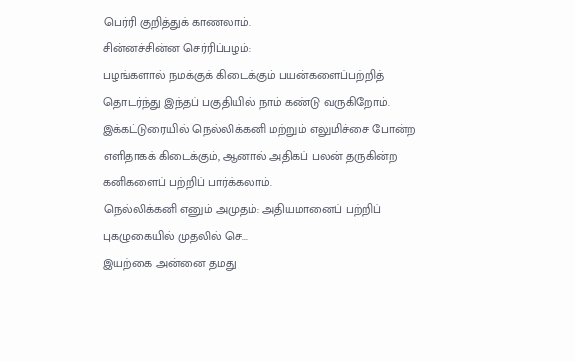பெர்ரி குறித்துக் காணலாம்.
சின்னச்சின்ன செர்ரிப்பழம்:
பழங்களால் நமக்குக் கிடைக்கும் பயன்களைப்பற்றித் தொடர்ந்து இந்தப் பகுதியில் நாம் கண்டு வருகிறோம். இக்கட்டுரையில் நெல்லிக்கனி மற்றும் எலுமிச்சை போன்ற எளிதாகக் கிடைக்கும், ஆனால் அதிகப் பலன் தருகின்ற கனிகளைப் பற்றிப் பார்க்கலாம்.
நெல்லிக்கனி எனும் அமுதம்: அதியமானைப் பற்றிப் புகழுகையில் முதலில் செ...
இயற்கை அன்னை தமது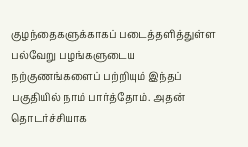குழந்தைகளுக்காகப் படைத்தளித்துள்ள பல்வேறு பழங்களுடைய நற்குணங்களைப் பற்றியும் இந்தப் பகுதியில் நாம் பார்த்தோம். அதன் தொடர்ச்சியாக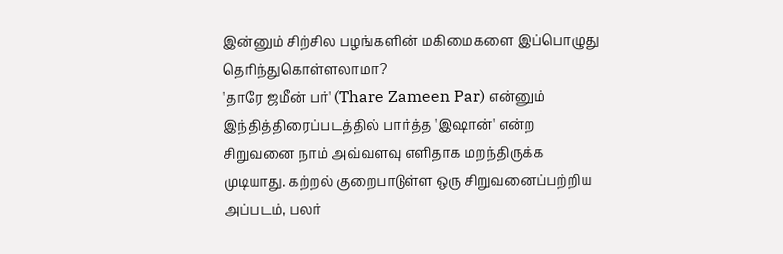இன்னும் சிற்சில பழங்களின் மகிமைகளை இப்பொழுது தெரிந்துகொள்ளலாமா?
'தாரே ஜமீன் பர்' (Thare Zameen Par) என்னும் இந்தித்திரைப்படத்தில் பார்த்த 'இஷான்' என்ற சிறுவனை நாம் அவ்வளவு எளிதாக மறந்திருக்க முடியாது. கற்றல் குறைபாடுள்ள ஒரு சிறுவனைப்பற்றிய அப்படம், பலர்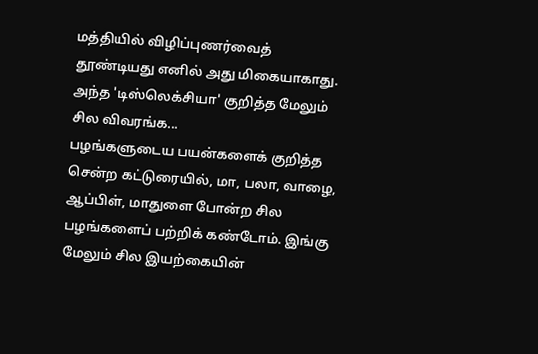மத்தியில் விழிப்புணர்வைத் தூண்டியது எனில் அது மிகையாகாது. அந்த 'டிஸ்லெக்சியா' குறித்த மேலும் சில விவரங்க...
பழங்களுடைய பயன்களைக் குறித்த சென்ற கட்டுரையில், மா, பலா, வாழை, ஆப்பிள், மாதுளை போன்ற சில பழங்களைப் பற்றிக் கண்டோம். இங்கு மேலும் சில இயற்கையின்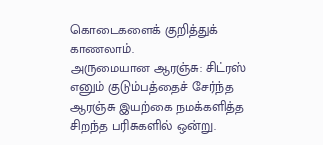கொடைகளைக் குறித்துக் காணலாம்.
அருமையான ஆரஞ்சு: சிட்ரஸ் எனும் குடும்பத்தைச் சேர்ந்த ஆரஞ்சு இயற்கை நமக்களித்த சிறந்த பரிசுகளில் ஒன்று.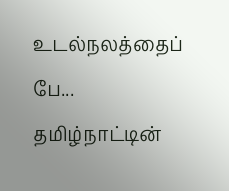உடல்நலத்தைப் பே...
தமிழ்நாட்டின்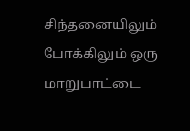சிந்தனையிலும் போக்கிலும் ஒரு மாறுபாட்டை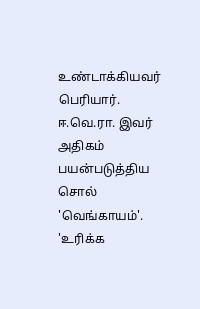உண்டாக்கியவர் பெரியார். ஈ.வெ.ரா. இவர் அதிகம் பயன்படுத்திய சொல் 'வெங்காயம்'. 'உரிக்க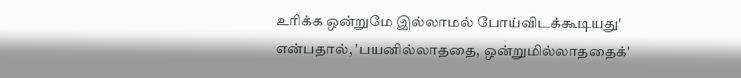உரிக்க ஒன்றுமே இல்லாமல் போய்விடக்கூடியது' என்பதால், 'பயனில்லாததை, ஒன்றுமில்லாததைக்'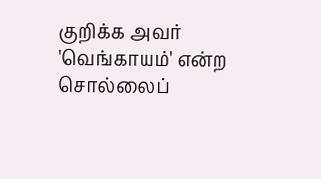குறிக்க அவர் 'வெங்காயம்' என்ற சொல்லைப்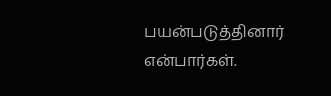பயன்படுத்தினார் என்பார்கள்.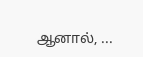ஆனால், ...